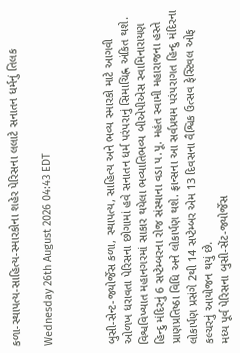કળા-સ્થાપત્ય-સાહિત્ય-સ્મારકોના શહેર પેરિસના લલાટે સનાતન ધર્મનું તિલક

Wednesday 26th August 2026 04:43 EDT



બુસી-સેન્ટ-જ્યોર્જેસ કળા, સ્થાપત્ય, સાહિત્ય અને ભવ્ય સ્મારકો માટે આગવી ઓળખ ધરાવતા પેરિસના છોગામાં હવે સનાતન ધર્મ પરંપરાનું સિમાચિહ્ન અંકિત થશે. વિશ્વવિખ્યાત મહાનગરમાં સાકાર થયેલા ભવ્યાતિભવ્ય બીએપીએસ સ્વામિનારાયણ હિન્દુ મંદિરનું 6 સપ્ટેમ્બરના રોજ સંસ્થાના વડા પ.પૂ. મહંત સ્વામી મહારાજના હસ્તે પ્રાણપ્રતિષ્ઠા વિધિ અને લોકાર્પણ થશે. ફ્રાન્સના આ સર્વપ્રથમ પરંપરાગત હિન્દુ મંદિરના લોકાર્પણ પ્રસંગે 2થી 14 સપ્ટેમ્બર એમ 13 દિવસના વૈશ્વિક ઉત્સવ ફેસ્ટિવલ ઓફ કલ્ચરનું આયોજન થયું છે.
મધ્ય પૂર્વ પેરિસના બુસી-સેંટ-જ્યોર્જેસ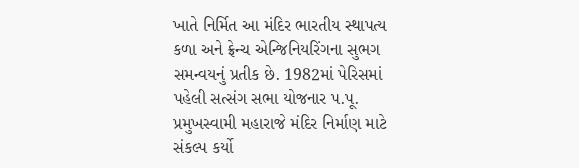ખાતે નિર્મિત આ મંદિર ભારતીય સ્થાપત્ય કળા અને ફ્રેન્ચ એન્જિનિયરિંગના સુભગ સમન્વયનું પ્રતીક છે. 1982માં પેરિસમાં પહેલી સત્સંગ સભા યોજનાર પ.પૂ. પ્રમુખસ્વામી મહારાજે મંદિર નિર્માણ માટે સંકલ્પ કર્યો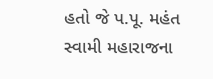હતો જે પ.પૂ. મહંત સ્વામી મહારાજના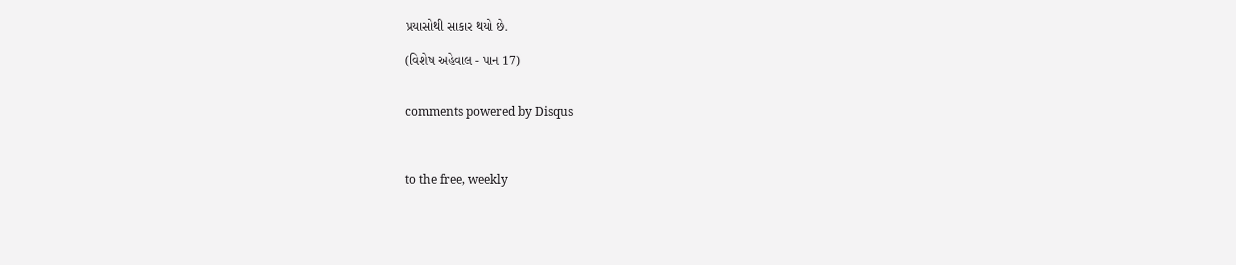પ્રયાસોથી સાકાર થયો છે.

(વિશેષ અહેવાલ - પાન 17)


comments powered by Disqus



to the free, weekly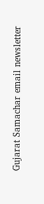Gujarat Samachar email newsletter